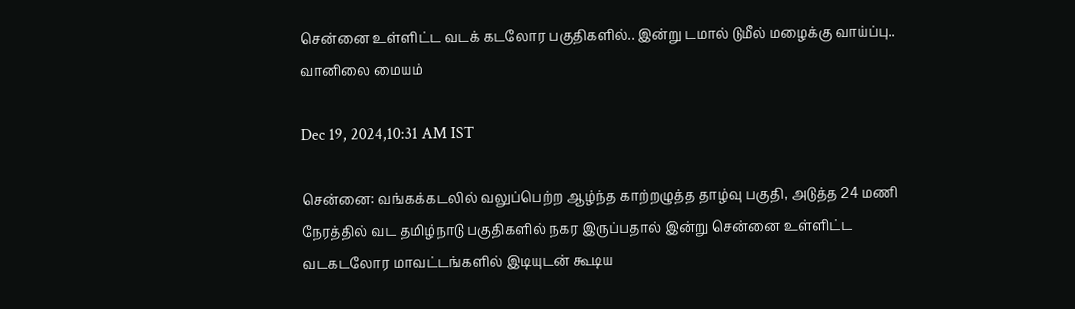சென்னை உள்ளிட்ட வடக் கடலோர பகுதிகளில்.. இன்று டமால் டுமீல் மழைக்கு வாய்ப்பு.. வானிலை மையம்

Dec 19, 2024,10:31 AM IST

சென்னை: வங்கக்கடலில் வலுப்பெற்ற ஆழ்ந்த காற்றழுத்த தாழ்வு பகுதி, அடுத்த 24 மணி நேரத்தில் வட தமிழ்நாடு பகுதிகளில் நகர இருப்பதால் இன்று சென்னை உள்ளிட்ட வடகடலோர மாவட்டங்களில் இடியுடன் கூடிய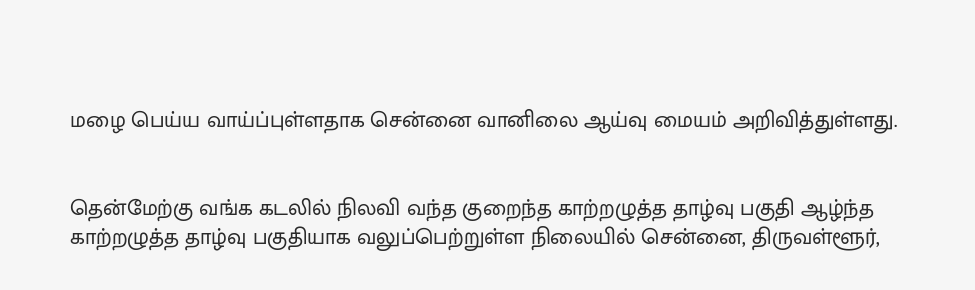மழை பெய்ய வாய்ப்புள்ளதாக சென்னை வானிலை ஆய்வு மையம் அறிவித்துள்ளது.


தென்மேற்கு வங்க கடலில் நிலவி வந்த குறைந்த காற்றழுத்த தாழ்வு பகுதி ஆழ்ந்த காற்றழுத்த தாழ்வு பகுதியாக வலுப்பெற்றுள்ள நிலையில் சென்னை, திருவள்ளூர்,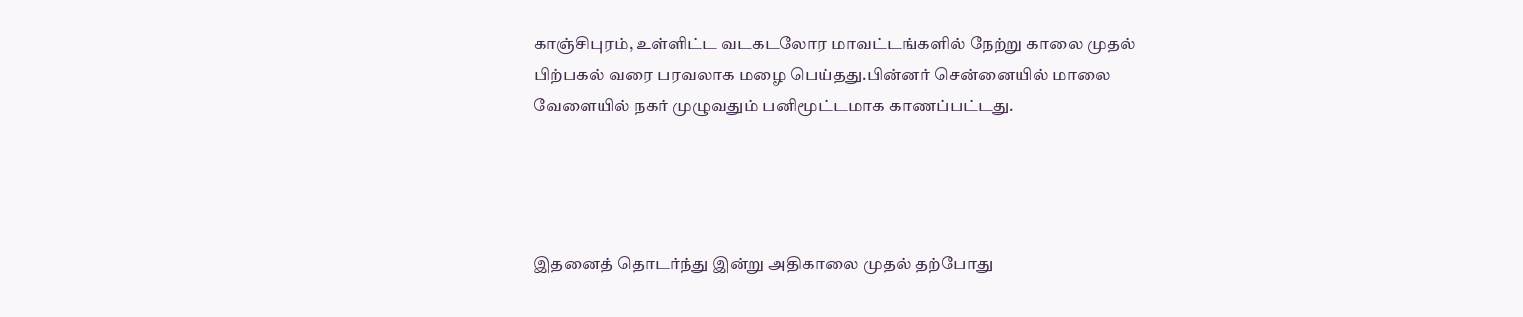காஞ்சிபுரம், உள்ளிட்ட வடகடலோர மாவட்டங்களில் நேற்று காலை முதல் பிற்பகல் வரை பரவலாக மழை பெய்தது.பின்னர் சென்னையில் மாலை வேளையில் நகர் முழுவதும் பனிமூட்டமாக காணப்பட்டது.




இதனைத் தொடர்ந்து இன்று அதிகாலை முதல் தற்போது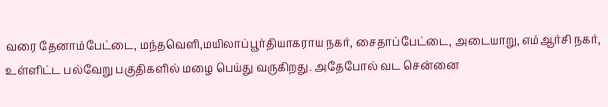வரை தேனாம்பேட்டை, மந்தவெளி,மயிலாப்பூர்தியாகராய நகர், சைதாப்பேட்டை, அடையாறு, எம்ஆர்சி நகர், உள்ளிட்ட பல்வேறு பகுதிகளில் மழை பெய்து வருகிறது. அதேபோல் வட சென்னை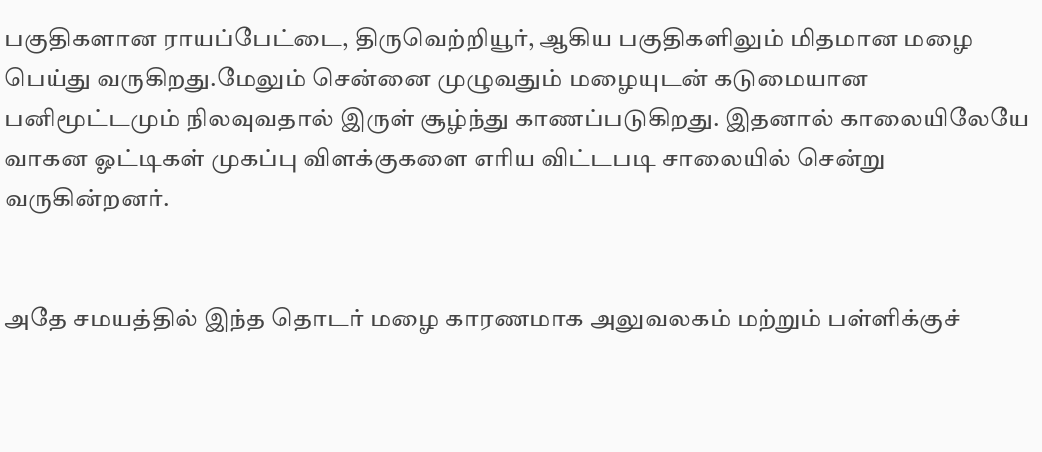பகுதிகளான ராயப்பேட்டை, திருவெற்றியூர், ஆகிய பகுதிகளிலும் மிதமான மழை பெய்து வருகிறது.மேலும் சென்னை முழுவதும் மழையுடன் கடுமையான பனிமூட்டமும் நிலவுவதால் இருள் சூழ்ந்து காணப்படுகிறது. இதனால் காலையிலேயே வாகன ஓட்டிகள் முகப்பு விளக்குகளை எரிய விட்டபடி சாலையில் சென்று வருகின்றனர்.


அதே சமயத்தில் இந்த தொடர் மழை காரணமாக அலுவலகம் மற்றும் பள்ளிக்குச்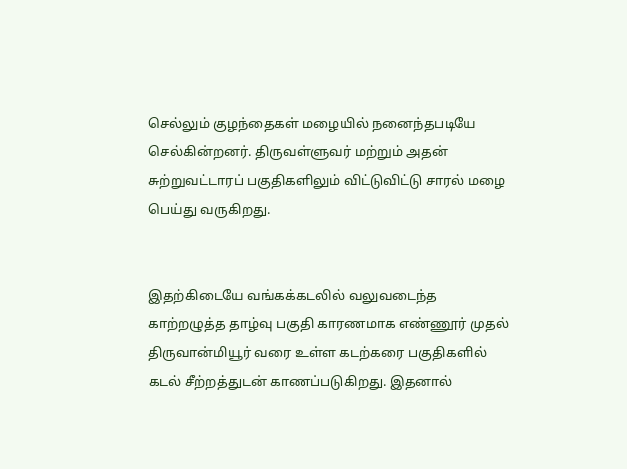செல்லும் குழந்தைகள் மழையில் நனைந்தபடியே செல்கின்றனர். திருவள்ளுவர் மற்றும் அதன் சுற்றுவட்டாரப் பகுதிகளிலும் விட்டுவிட்டு சாரல் மழை பெய்து வருகிறது.


இதற்கிடையே வங்கக்கடலில் வலுவடைந்த   காற்றழுத்த தாழ்வு பகுதி காரணமாக எண்ணூர் முதல் திருவான்மியூர் வரை உள்ள கடற்கரை பகுதிகளில் கடல் சீற்றத்துடன் காணப்படுகிறது. இதனால்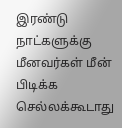இரண்டு நாட்களுக்கு மீனவர்கள் மீன் பிடிக்க செல்லக்கூடாது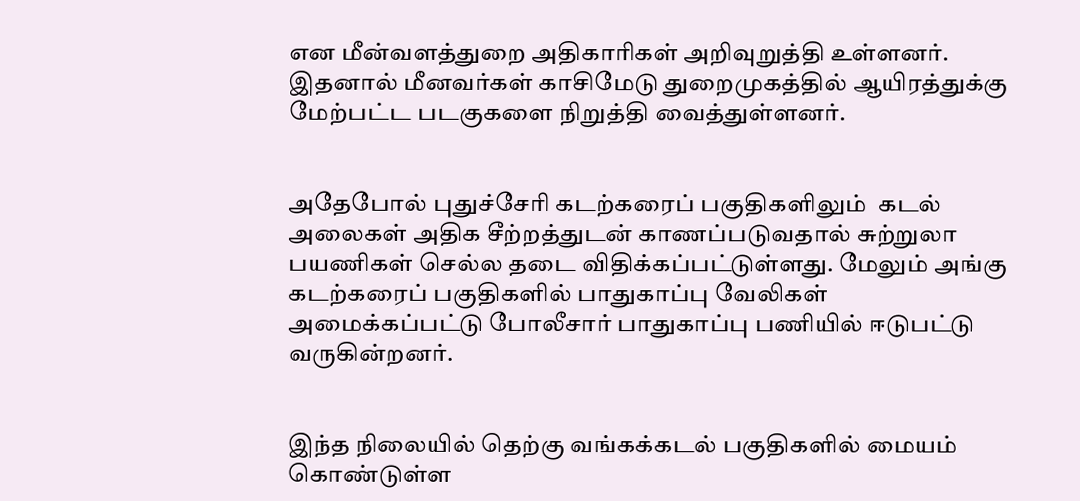என மீன்வளத்துறை அதிகாரிகள் அறிவுறுத்தி உள்ளனர். இதனால் மீனவர்கள் காசிமேடு துறைமுகத்தில் ஆயிரத்துக்கு மேற்பட்ட படகுகளை நிறுத்தி வைத்துள்ளனர்.


அதேபோல் புதுச்சேரி கடற்கரைப் பகுதிகளிலும்  கடல் அலைகள் அதிக சீற்றத்துடன் காணப்படுவதால் சுற்றுலா பயணிகள் செல்ல தடை விதிக்கப்பட்டுள்ளது. மேலும் அங்கு கடற்கரைப் பகுதிகளில் பாதுகாப்பு வேலிகள் அமைக்கப்பட்டு போலீசார் பாதுகாப்பு பணியில் ஈடுபட்டு வருகின்றனர்.


இந்த நிலையில் தெற்கு வங்கக்கடல் பகுதிகளில் மையம் கொண்டுள்ள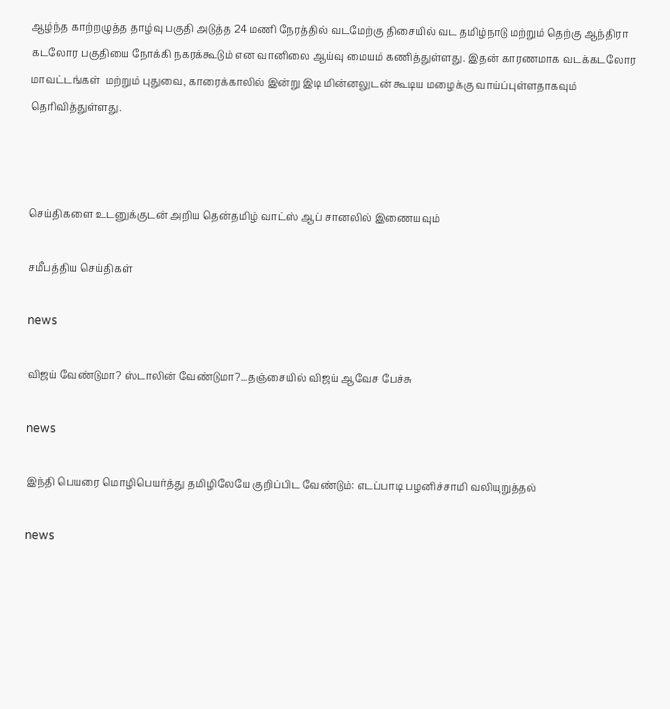ஆழ்ந்த காற்றழுத்த தாழ்வு பகுதி அடுத்த 24 மணி நேரத்தில் வடமேற்கு திசையில் வட தமிழ்நாடு மற்றும் தெற்கு ஆந்திரா கடலோர பகுதியை நோக்கி நகரக்கூடும் என வானிலை ஆய்வு மையம் கணித்துள்ளது. இதன் காரணமாக வடக்கடலோர மாவட்டங்கள்  மற்றும் புதுவை, காரைக்காலில் இன்று இடி மின்னலுடன் கூடிய மழைக்கு வாய்ப்புள்ளதாகவும் தெரிவித்துள்ளது.



செய்திகளை உடனுக்குடன் அறிய தென்தமிழ் வாட்ஸ் ஆப் சானலில் இணையவும்

சமீபத்திய செய்திகள்

news

விஜய் வேண்டுமா? ஸ்டாலின் வேண்டுமா?...தஞ்சையில் விஜய் ஆவேச பேச்சு

news

இந்தி பெயரை மொழிபெயர்த்து தமிழிலேயே குறிப்பிட வேண்டும்: எடப்பாடி பழனிச்சாமி வலியுறுத்தல்

news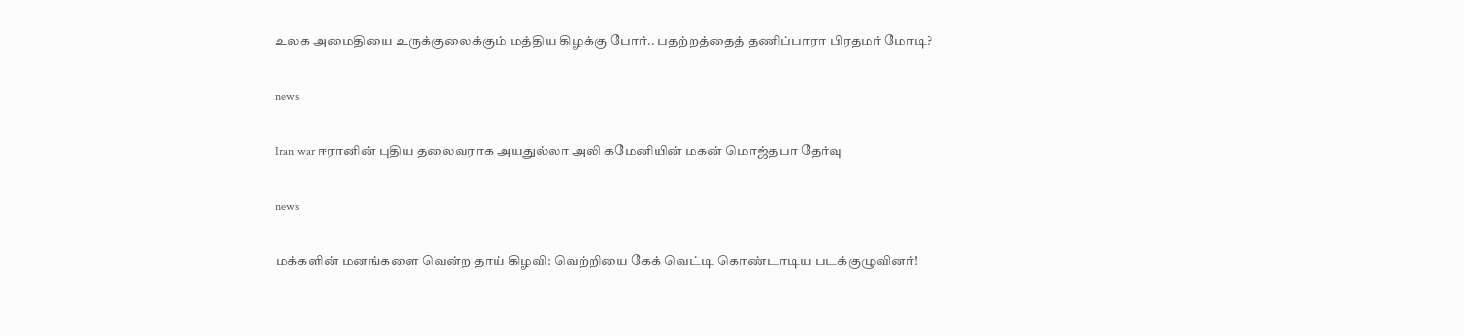உலக அமைதியை உருக்குலைக்கும் மத்திய கிழக்கு போர்.. பதற்றத்தைத் தணிப்பாரா பிரதமர் மோடி?

news

Iran war ஈரானின் புதிய தலைவராக அயதுல்லா அலி கமேனியின் மகன் மொஜ்தபா தேர்வு

news

மக்களின் மனங்களை வென்ற தாய் கிழவி: வெற்றியை கேக் வெட்டி கொண்டாடிய படக்குழுவினர்!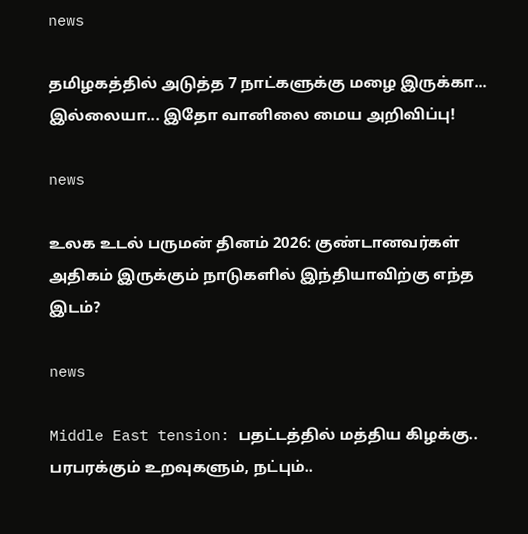news

தமிழகத்தில் அடுத்த 7 நாட்களுக்கு மழை இருக்கா... இல்லையா... இதோ வானிலை மைய அறிவிப்பு!

news

உலக உடல் பருமன் தினம் 2026: குண்டானவர்கள் அதிகம் இருக்கும் நாடுகளில் இந்தியாவிற்கு எந்த இடம்?

news

Middle East tension: பதட்டத்தில் மத்திய கிழக்கு.. பரபரக்கும் உறவுகளும், நட்பும்..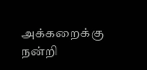அக்கறைக்கு நன்றி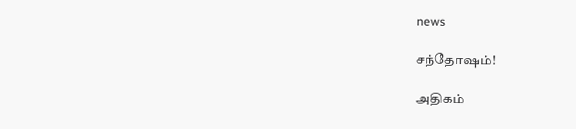news

சந்தோஷம்!

அதிகம்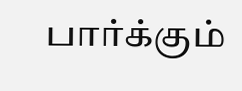பார்க்கும்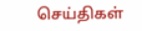செய்திகள்